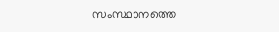സംസ്ഥാനത്തെ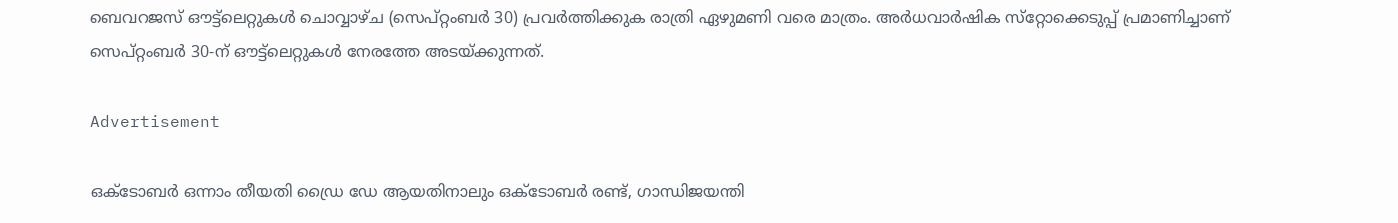ബെവറജസ് ഔട്ട്‌ലെറ്റുകള്‍ ചൊവ്വാഴ്ച (സെപ്റ്റംബര്‍ 30) പ്രവര്‍ത്തിക്കുക രാത്രി ഏഴുമണി വരെ മാത്രം. അര്‍ധവാര്‍ഷിക സ്‌റ്റോക്കെടുപ്പ് പ്രമാണിച്ചാണ് സെപ്റ്റംബര്‍ 30-ന് ഔട്ട്‌ലെറ്റുകള്‍ നേരത്തേ അടയ്ക്കുന്നത്.

Advertisement

ഒക്ടോബര്‍ ഒന്നാം തീയതി ഡ്രൈ ഡേ ആയതിനാലും ഒക്ടോബര്‍ രണ്ട്, ഗാന്ധിജയന്തി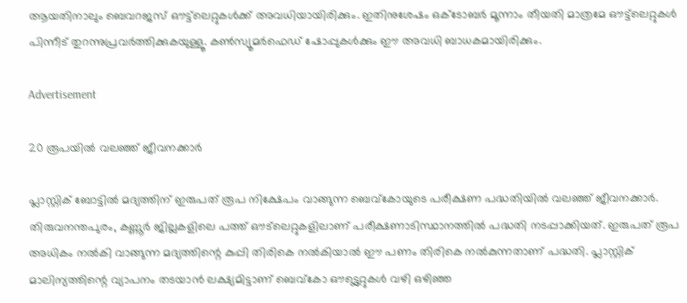ആയതിനാലും ബെവറജസ് ഔട്ട്‌ലെറ്റുകള്‍ക്ക് അവധിയായിരിക്കും. ഇതിനുശേഷം ഒക്ടോബര്‍ മൂന്നാം തീയതി മാത്രമേ ഔട്ട്‌ലെറ്റുകള്‍ പിന്നീട് തുറന്നുപ്രവര്‍ത്തിക്കുകയുള്ളൂ. കണ്‍സ്യൂമര്‍ഫെഡ് ഷോപ്പുകള്‍ക്കും ഈ അവധി ബാധകമായിരിക്കും.

Advertisement

20 രൂപയിൽ വലഞ്ഞ് ജീവനക്കാർ

പ്ലാസ്റ്റിക് ബോട്ടില്‍ മദ്യത്തിന് ഇരുപത് രൂപ നിക്ഷേപം വാങ്ങുന്ന ബെവ്‌കോയുടെ പരീക്ഷണ പദ്ധതിയില്‍ വലഞ്ഞ് ജീവനക്കാര്‍. തിരുവനന്തപുരം, കണ്ണൂര്‍ ജില്ലകളിലെ പത്ത് ഔട്‌ലെറ്റുകളിലാണ് പരീക്ഷണാടിസ്ഥാനത്തില്‍ പദ്ധതി നടപ്പാക്കിയത്. ഇരുപത് രൂപ അധികം നല്‍കി വാങ്ങുന്ന മദ്യത്തിന്റെ കുപ്പി തിരികെ നല്‍കിയാല്‍ ഈ പണം തിരികെ നല്‍കുന്നതാണ് പദ്ധതി. പ്ലാസ്റ്റിക് മാലിന്യത്തിന്റെ വ്യാപനം തടയാന്‍ ലക്ഷ്യമിട്ടാണ് ബെവ്കോ ഔട്ട്ലെറ്റുകള്‍ വഴി ഒഴിഞ്ഞ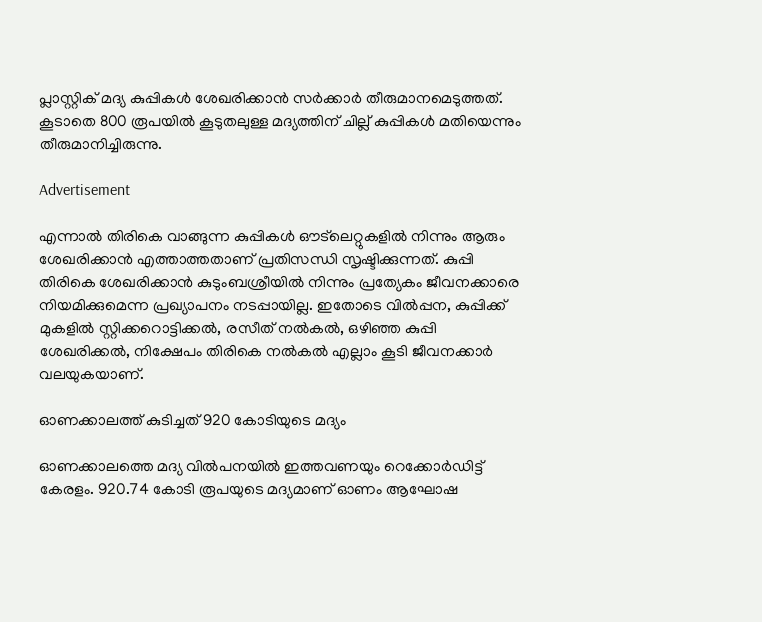പ്ലാസ്റ്റിക് മദ്യ കുപ്പികള്‍ ശേഖരിക്കാന്‍ സര്‍ക്കാര്‍ തീരുമാനമെടുത്തത്. കൂടാതെ 800 രൂപയില്‍ കൂടുതലുള്ള മദ്യത്തിന് ചില്ല് കുപ്പികള്‍ മതിയെന്നും തീരുമാനിച്ചിരുന്നു.

Advertisement

എന്നാൽ തിരികെ വാങ്ങുന്ന കുപ്പികൾ ഔട്‌ലെറ്റുകളിൽ നിന്നും ആരും ശേഖരിക്കാൻ എത്താത്തതാണ് പ്രതിസന്ധി സൃഷ്ടിക്കുന്നത്. കുപ്പി തിരികെ ശേഖരിക്കാന്‍ കുടുംബശ്രീയില്‍ നിന്നും പ്രത്യേകം ജീവനക്കാരെ നിയമിക്കുമെന്ന പ്രഖ്യാപനം നടപ്പായില്ല. ഇതോടെ വില്‍പ്പന, കുപ്പിക്ക് മുകളില്‍ സ്റ്റിക്കറൊട്ടിക്കല്‍, രസീത് നല്‍കല്‍, ഒഴിഞ്ഞ കുപ്പി ശേഖരിക്കല്‍, നിക്ഷേപം തിരികെ നല്‍കല്‍ എല്ലാം കൂടി ജീവനക്കാര്‍ വലയുകയാണ്.

ഓണക്കാലത്ത് കുടിച്ചത് 920 കോടിയുടെ മദ്യം

ഓണക്കാലത്തെ മദ്യ വില്‍പനയില്‍ ഇത്തവണയും റെക്കോര്‍ഡിട്ട് കേരളം. 920.74 കോടി രൂപയുടെ മദ്യമാണ് ഓണം ആഘോഷ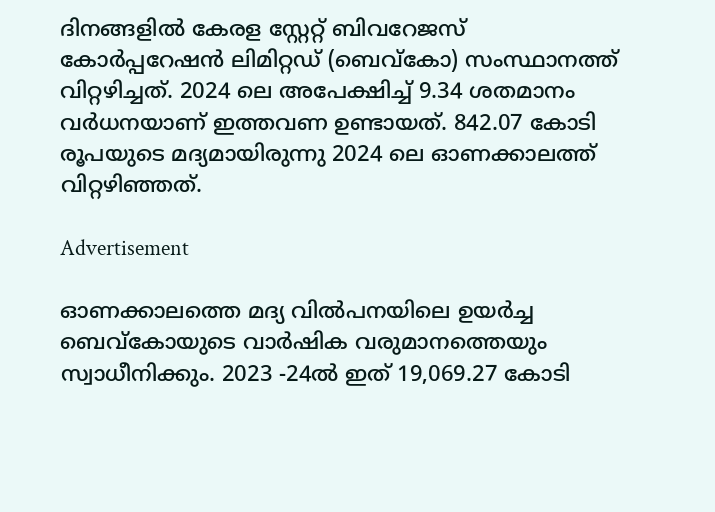ദിനങ്ങളില്‍ കേരള സ്റ്റേറ്റ് ബിവറേജസ് കോര്‍പ്പറേഷന്‍ ലിമിറ്റഡ് (ബെവ്കോ) സംസ്ഥാനത്ത് വിറ്റഴിച്ചത്. 2024 ലെ അപേക്ഷിച്ച് 9.34 ശതമാനം വര്‍ധനയാണ് ഇത്തവണ ഉണ്ടായത്. 842.07 കോടി രൂപയുടെ മദ്യമായിരുന്നു 2024 ലെ ഓണക്കാലത്ത് വിറ്റഴിഞ്ഞത്.

Advertisement

ഓണക്കാലത്തെ മദ്യ വില്‍പനയിലെ ഉയര്‍ച്ച ബെവ്‌കോയുടെ വാര്‍ഷിക വരുമാനത്തെയും സ്വാധീനിക്കും. 2023 -24ല്‍ ഇത് 19,069.27 കോടി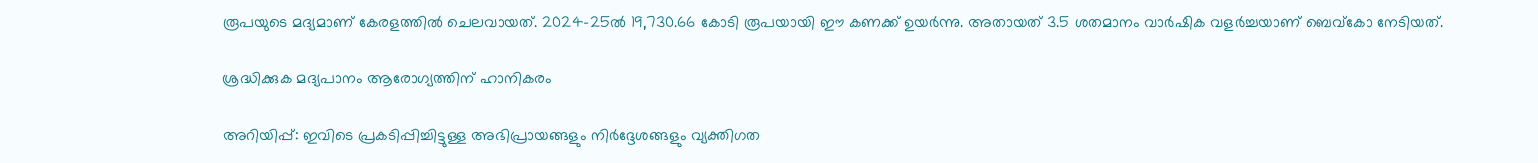രൂപയുടെ മദ്യമാണ് കേരളത്തില്‍ ചെലവായത്. 2024-25ല്‍ 19,730.66 കോടി രൂപയായി ഈ കണക്ക് ഉയര്‍ന്നു. അതായത് 3.5 ശതമാനം വാര്‍ഷിക വളര്‍ച്ചയാണ് ബെവ്‌കോ നേടിയത്.

ശ്രദ്ധിക്കുക മദ്യപാനം ആരോഗ്യത്തിന് ഹാനികരം

അറിയിപ്പ്: ഇവിടെ പ്രകടിപ്പിച്ചിട്ടുള്ള അഭിപ്രായങ്ങളും നിർദ്ദേശങ്ങളും വ്യക്തിഗത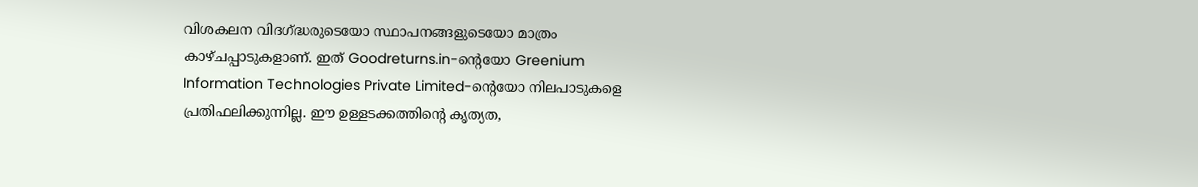വിശകലന വിദഗ്ദ്ധരുടെയോ സ്ഥാപനങ്ങളുടെയോ മാത്രം കാഴ്ചപ്പാടുകളാണ്. ഇത് Goodreturns.in-ന്റെയോ Greenium Information Technologies Private Limited-ന്റെയോ നിലപാടുകളെ പ്രതിഫലിക്കുന്നില്ല. ഈ ഉള്ളടക്കത്തിന്റെ കൃത്യത,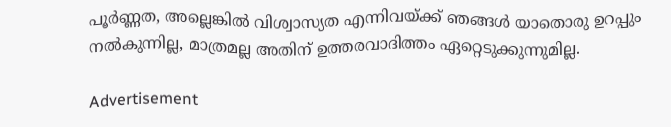പൂർണ്ണത, അല്ലെങ്കിൽ വിശ്വാസ്യത എന്നിവയ്ക്ക് ഞങ്ങൾ യാതൊരു ഉറപ്പും നൽകുന്നില്ല, മാത്രമല്ല അതിന് ഉത്തരവാദിത്തം ഏറ്റെടുക്കുന്നുമില്ല.

Advertisement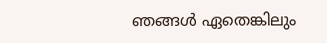ഞങ്ങൾ ഏതെങ്കിലും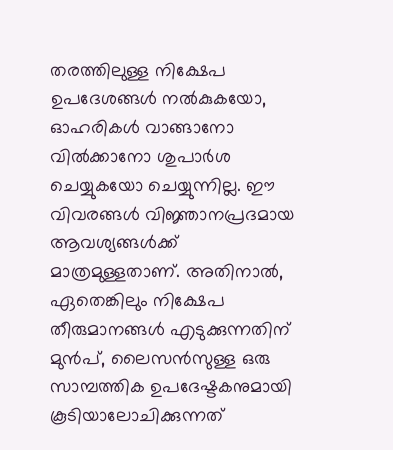തരത്തിലുള്ള നിക്ഷേപ ഉപദേശങ്ങൾ നൽകുകയോ, ഓഹരികൾ വാങ്ങാനോ വിൽക്കാനോ ശുപാർശ ചെയ്യുകയോ ചെയ്യുന്നില്ല. ഈ വിവരങ്ങൾ വിജ്ഞാനപ്രദമായ ആവശ്യങ്ങൾക്ക് മാത്രമുള്ളതാണ്. അതിനാൽ, ഏതെങ്കിലും നിക്ഷേപ തീരുമാനങ്ങൾ എടുക്കുന്നതിന് മുൻപ്, ലൈസൻസുള്ള ഒരു സാമ്പത്തിക ഉപദേഷ്ടകനുമായി കൂടിയാലോചിക്കുന്നത്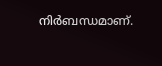നിർബന്ധമാണ്.